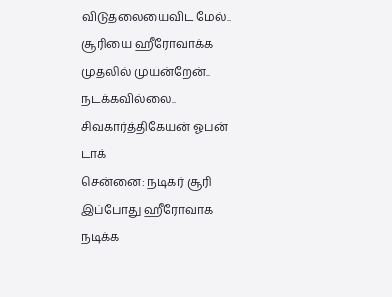விடுதலையைவிட மேல்.. சூரியை ஹீரோவாக்க முதலில் முயன்றேன்.. நடக்கவில்லை.. சிவகார்த்திகேயன் ஓபன் டாக்
சென்னை: நடிகர் சூரி இப்போது ஹீரோவாக நடிக்க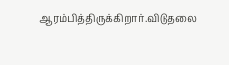ஆரம்பித்திருக்கிறார்.விடுதலை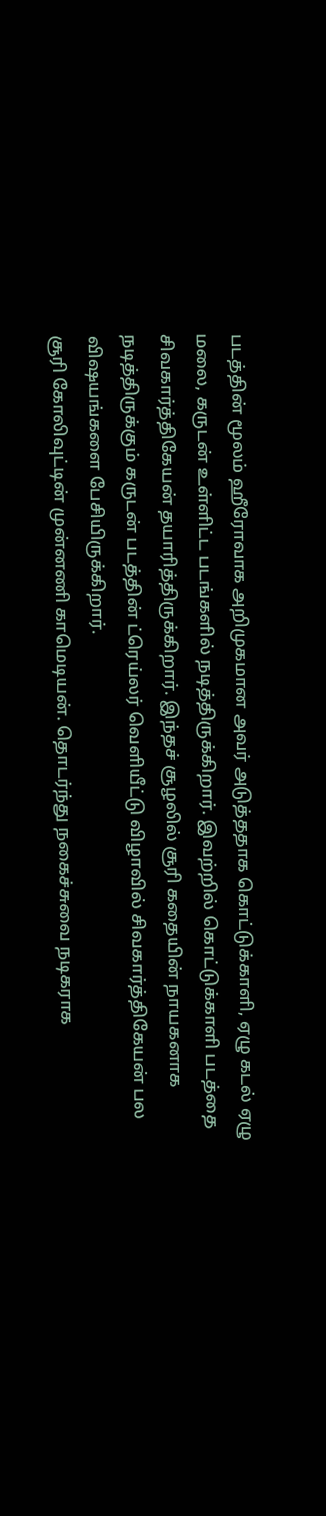படத்தின் மூலம் ஹீரோவாக அறிமுகமான அவர் அடுத்ததாக கொட்டுக்காளி, ஏழு கடல் ஏழு மலை, கருடன் உள்ளிட்ட படங்களில் நடித்திருக்கிறார். இவற்றில் கொட்டுக்காளி படத்தை சிவகார்த்திகேயன் தயாரித்திருக்கிறார். இந்தச் சூழலில் சூரி கதையின் நாயகனாக நடித்திருக்கும் கருடன் படத்தின் ட்ரெய்லர் வெளியீட்டு விழாவில் சிவகார்த்திகேயன் பல விஷயங்களை பேசியிருக்கிறார்.
சூரி கோலிவுட்டின் முன்னணி காமெடியன். தொடர்ந்து நகைச்சுவை நடிகராக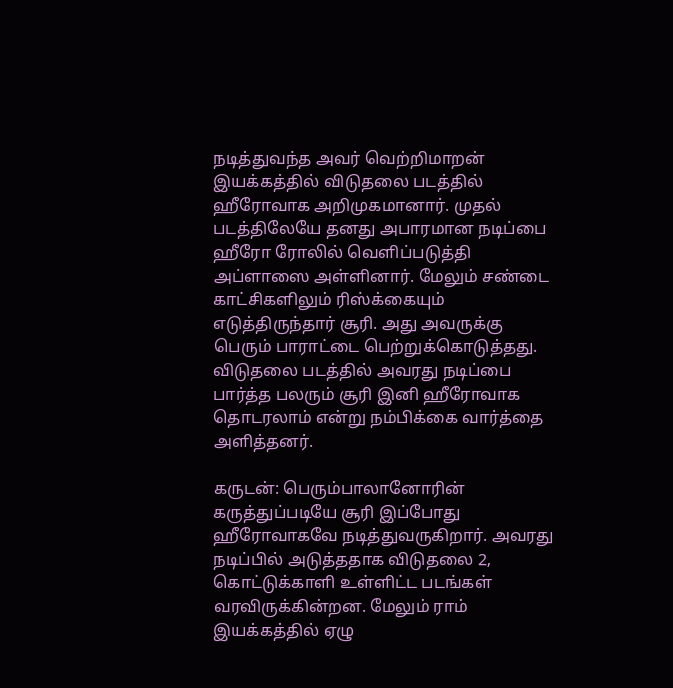நடித்துவந்த அவர் வெற்றிமாறன் இயக்கத்தில் விடுதலை படத்தில் ஹீரோவாக அறிமுகமானார். முதல் படத்திலேயே தனது அபாரமான நடிப்பை ஹீரோ ரோலில் வெளிப்படுத்தி அப்ளாஸை அள்ளினார். மேலும் சண்டை காட்சிகளிலும் ரிஸ்க்கையும் எடுத்திருந்தார் சூரி. அது அவருக்கு பெரும் பாராட்டை பெற்றுக்கொடுத்தது. விடுதலை படத்தில் அவரது நடிப்பை பார்த்த பலரும் சூரி இனி ஹீரோவாக தொடரலாம் என்று நம்பிக்கை வார்த்தை அளித்தனர்.

கருடன்: பெரும்பாலானோரின் கருத்துப்படியே சூரி இப்போது ஹீரோவாகவே நடித்துவருகிறார். அவரது நடிப்பில் அடுத்ததாக விடுதலை 2, கொட்டுக்காளி உள்ளிட்ட படங்கள் வரவிருக்கின்றன. மேலும் ராம் இயக்கத்தில் ஏழு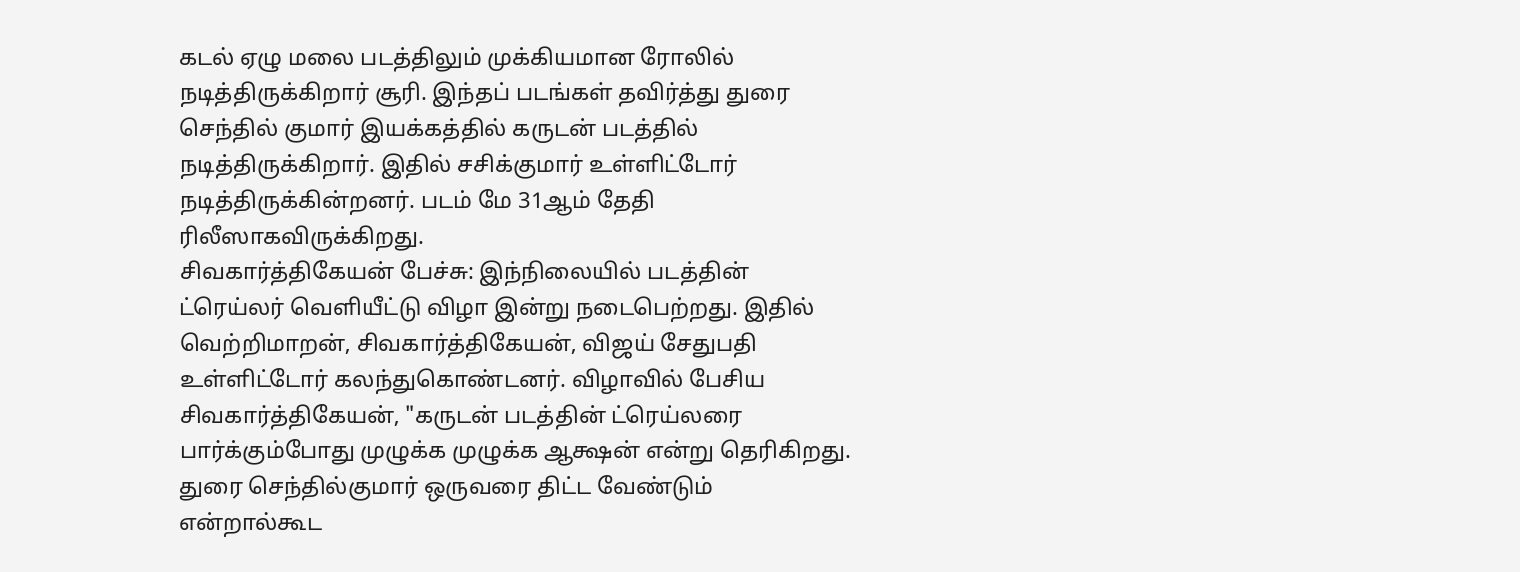கடல் ஏழு மலை படத்திலும் முக்கியமான ரோலில் நடித்திருக்கிறார் சூரி. இந்தப் படங்கள் தவிர்த்து துரை செந்தில் குமார் இயக்கத்தில் கருடன் படத்தில் நடித்திருக்கிறார். இதில் சசிக்குமார் உள்ளிட்டோர் நடித்திருக்கின்றனர். படம் மே 31ஆம் தேதி ரிலீஸாகவிருக்கிறது.
சிவகார்த்திகேயன் பேச்சு: இந்நிலையில் படத்தின் ட்ரெய்லர் வெளியீட்டு விழா இன்று நடைபெற்றது. இதில் வெற்றிமாறன், சிவகார்த்திகேயன், விஜய் சேதுபதி உள்ளிட்டோர் கலந்துகொண்டனர். விழாவில் பேசிய சிவகார்த்திகேயன், "கருடன் படத்தின் ட்ரெய்லரை பார்க்கும்போது முழுக்க முழுக்க ஆக்ஷன் என்று தெரிகிறது. துரை செந்தில்குமார் ஒருவரை திட்ட வேண்டும் என்றால்கூட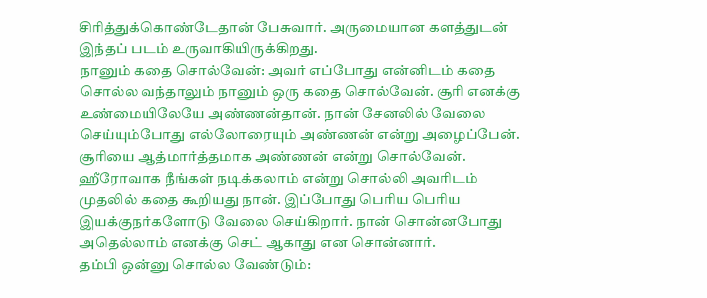சிரித்துக்கொண்டேதான் பேசுவார். அருமையான களத்துடன் இந்தப் படம் உருவாகியிருக்கிறது.
நானும் கதை சொல்வேன்: அவர் எப்போது என்னிடம் கதை சொல்ல வந்தாலும் நானும் ஒரு கதை சொல்வேன். சூரி எனக்கு உண்மையிலேயே அண்ணன்தான். நான் சேனலில் வேலை செய்யும்போது எல்லோரையும் அண்ணன் என்று அழைப்பேன். சூரியை ஆத்மார்த்தமாக அண்ணன் என்று சொல்வேன். ஹீரோவாக நீங்கள் நடிக்கலாம் என்று சொல்லி அவரிடம் முதலில் கதை கூறியது நான். இப்போது பெரிய பெரிய இயக்குநர்களோடு வேலை செய்கிறார். நான் சொன்னபோது அதெல்லாம் எனக்கு செட் ஆகாது என சொன்னார்.
தம்பி ஒன்னு சொல்ல வேண்டும்: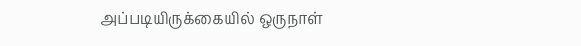அப்படியிருக்கையில் ஒருநாள்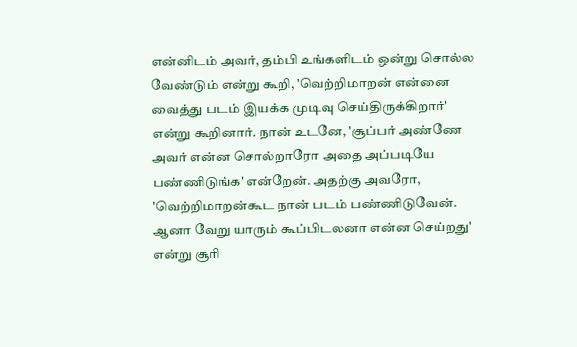என்னிடம் அவர், தம்பி உங்களிடம் ஒன்று சொல்ல வேண்டும் என்று கூறி, 'வெற்றிமாறன் என்னை வைத்து படம் இயக்க முடிவு செய்திருக்கிறார்' என்று கூறினார். நான் உடனே, 'சூப்பர் அண்ணே அவர் என்ன சொல்றாரோ அதை அப்படியே பண்ணிடுங்க' என்றேன். அதற்கு அவரோ, 'வெற்றிமாறன்கூட நான் படம் பண்ணிடுவேன். ஆனா வேறு யாரும் கூப்பிடலனா என்ன செய்றது' என்று சூரி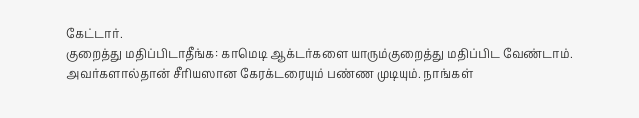கேட்டார்.
குறைத்து மதிப்பிடாதீங்க: காமெடி ஆக்டர்களை யாரும்குறைத்து மதிப்பிட வேண்டாம். அவர்களால்தான் சீரியஸான கேரக்டரையும் பண்ண முடியும். நாங்கள்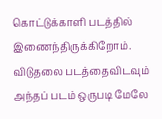கொட்டுக்காளி படத்தில் இணைந்திருக்கிறோம். விடுதலை படத்தைவிடவும் அந்தப் படம் ஒருபடி மேலே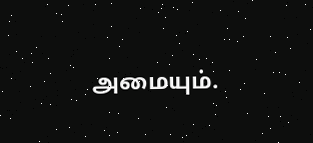அமையும்.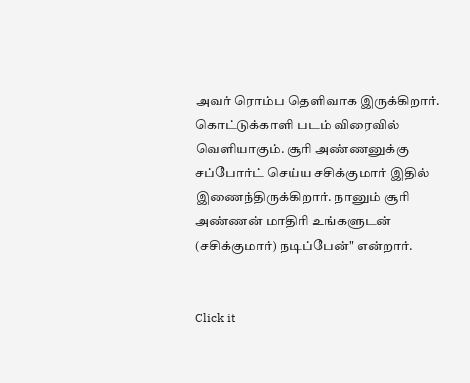அவர் ரொம்ப தெளிவாக இருக்கிறார். கொட்டுக்காளி படம் விரைவில் வெளியாகும். சூரி அண்ணனுக்கு சப்போர்ட் செய்ய சசிக்குமார் இதில் இணைந்திருக்கிறார். நானும் சூரி அண்ணன் மாதிரி உங்களுடன் (சசிக்குமார்) நடிப்பேன்" என்றார்.


Click it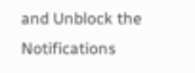and Unblock the Notifications